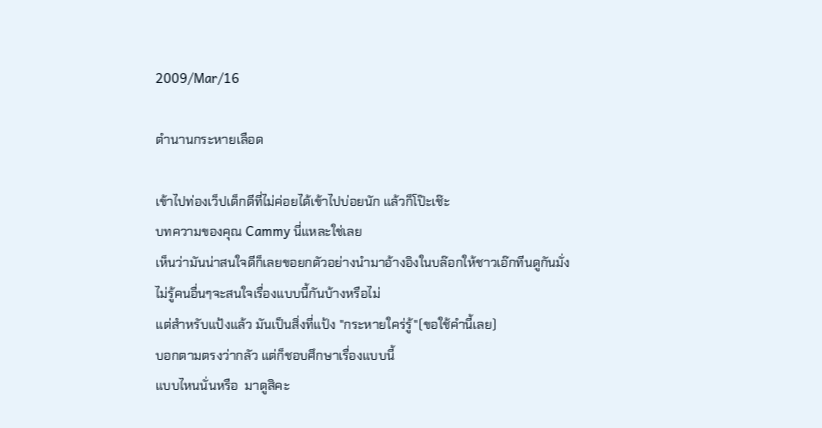2009/Mar/16

ตำนานกระหายเลือด

เข้าไปท่องเว็ปเด็กดีที่ไม่ค่อยได้เข้าไปบ่อยนัก แล้วก็โป๊ะเช๊ะ
บทความของคุณ Cammy นี่แหละใช่เลย
เห็นว่ามันน่าสนใจดีก็เลยขอยกตัวอย่างนำมาอ้างอิงในบล๊อกให้ชาวเอ๊กทีนดูกันมั่ง
ไม่รู้คนอื่นๆจะสนใจเรื่องแบบนี้กันบ้างหรือไม่
แต่สำหรับแป้งแล้ว มันเป็นสิ่งที่แป้ง "กระหายใคร่รู้"(ขอใช้คำนี้เลย)
บอกตามตรงว่ากลัว แต่ก็ชอบศึกษาเรื่องแบบนี้
แบบไหนนั่นหรือ  มาดูสิคะ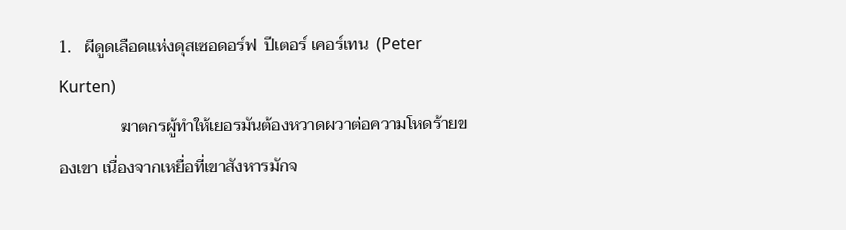1.   ผีดูดเลือดแห่งดุสเซอดอร์ฟ  ปีเตอร์ เคอร์เทน  (Peter Kurten)
               ฆาตกรผู้ทำให้เยอรมันต้องหวาดผวาต่อความโหดร้ายของเขา เนื่องจากเหยื่อที่เขาสังหารมักจ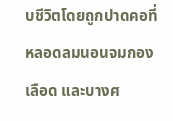บชีวิตโดยถูกปาดคอที่หลอดลมนอนจมกองเลือด และบางศ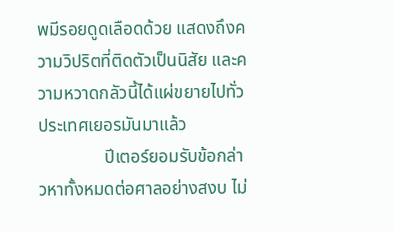พมีรอยดูดเลือดด้วย แสดงถึงความวิปริตที่ติดตัวเป็นนิสัย และความหวาดกลัวนี้ได้แผ่ขยายไปทั่วประเทศเยอรมันมาแล้ว
               ปีเตอร์ยอมรับข้อกล่าวหาทั้งหมดต่อศาลอย่างสงบ ไม่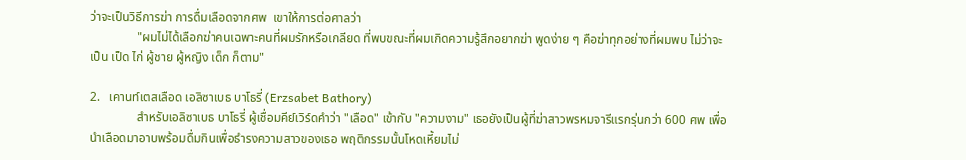ว่าจะเป็นวิธีการฆ่า การดื่มเลือดจากศพ  เขาให้การต่อศาลว่า
               "ผมไม่ได้เลือกฆ่าคนเฉพาะคนที่ผมรักหรือเกลียด ที่พบขณะที่ผมเกิดความรู้สึกอยากฆ่า พูดง่าย ๆ คือฆ่าทุกอย่างที่ผมพบ ไม่ว่าจะเป็น เป็ด ไก่ ผู้ชาย ผู้หญิง เด็ก ก็ตาม"

2.   เคานท์เตสเลือด เอลิซาเบธ บาโธรี่ (Erzsabet Bathory)
               สำหรับเอลิซาเบธ บาโธรี่ ผู้เชื่อมคีย์เวิร์ดคำว่า "เลือด" เข้ากับ "ความงาม" เธอยังเป็นผู้ที่ฆ่าสาวพรหมจารีแรกรุ่นกว่า 600 ศพ เพื่อนำเลือดมาอาบพร้อมดื่มกินเพื่อธำรงความสาวของเธอ พฤติกรรมนั้นโหดเหี้ยมไม่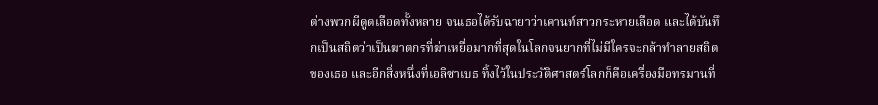ต่างพวกผีดูดเลือดทั้งหลาย จนเธอได้รับฉายาว่าเคานท์สาวกระหายเลือด และได้บันทึกเป็นสถิตว่าเป็นฆาตกรที่ฆ่าเหยื่อมากที่สุดในโลกจนยากที่ไม่มีใครจะกล้าทำลายสถิตของเธอ และอีกสิ่งหนึ่งที่เอลิซาเบธ ทิ้งไว้ในประวัติศาสตร์โลกก็คือเครื่องมือทรมานที่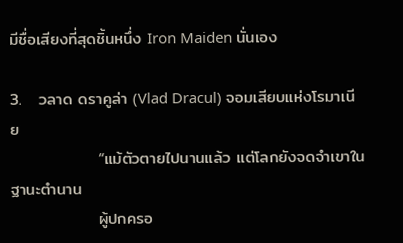มีชื่อเสียงที่สุดชิ้นหนึ่ง Iron Maiden นั่นเอง

3.   วลาด ดราคูล่า (Vlad Dracul) จอมเสียบแห่งโรมาเนีย
               “แม้ตัวตายไปนานแล้ว แต่โลกยังจดจำเขาในฐานะตำนาน
               ผู้ปกครอ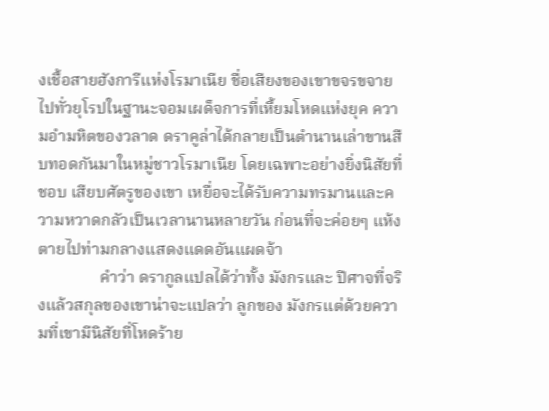งเชื้อสายฮังการีแห่งโรมาเนีย ชื่อเสียงของเขาขจรขจายไปทั่วยุโรปในฐานะจอมเผด็จการที่เหี้ยมโหดแห่งยุค ความอำมหิตของวลาด ดราคูล่าได้กลายเป็นตำนานเล่าขานสืบทอดกันมาในหมู่ชาวโรมาเนีย โดยเฉพาะอย่างยิ่งนิสัยที่ชอบ เสียบศัตรูของเขา เหยื่อจะได้รับความทรมานและความหวาดกลัวเป็นเวลานานหลายวัน ก่อนที่จะค่อยๆ แห้งตายไปท่ามกลางแสดงแดดอันแผดจ้า
               คำว่า ดรากูลแปลได้ว่าทั้ง มังกรและ ปีศาจที่จริงแล้วสกุลของเขาน่าจะแปลว่า ลูกของ มังกรแต่ด้วยความที่เขามีนิสัยที่โหดร้าย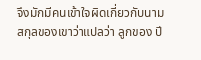จึงมักมีคนเข้าใจผิดเกี่ยวกับนามสกุลของเขาว่าแปลว่า ลูกของ ปี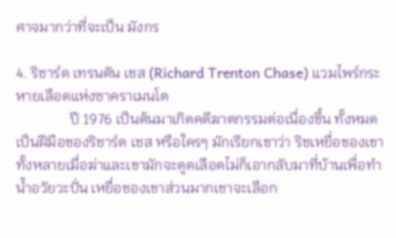ศาจมากว่าที่จะเป็น มังกร

4. ริชาร์ด เทรนตัน เชส (Richard Trenton Chase) แวมไพร์กระหายเลือดแห่งซาคราเมนโต
               ปี 1976 เป็นต้นมาเกิดคดีฆาตกรรมต่อเนื่องขึ้น ทั้งหมดเป็นฝีมือของริชาร์ด เชส หรือใครๆ มักเรียกเขาว่า ริชเหยื่อของเขาทั้งหลายเมื่อฆ่าและเขามักจะดูดเลือดไม่ก็เอากลับมาที่บ้านเพื่อทำน้ำอวัยวะปั่น เหยื่อของเขาส่วนมากเขาจะเลือก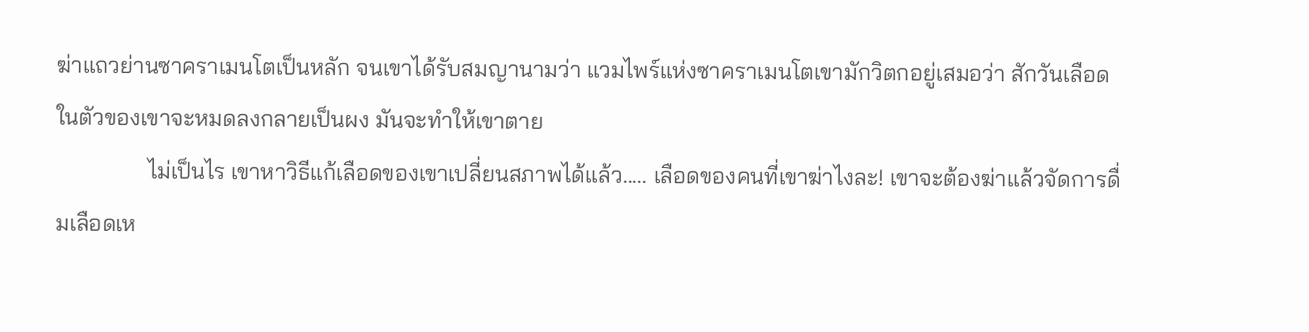ฆ่าแถวย่านซาคราเมนโตเป็นหลัก จนเขาได้รับสมญานามว่า แวมไพร์แห่งซาคราเมนโตเขามักวิตกอยู่เสมอว่า สักวันเลือดในตัวของเขาจะหมดลงกลายเป็นผง มันจะทำให้เขาตาย
                ไม่เป็นไร เขาหาวิธีแก้เลือดของเขาเปลี่ยนสภาพได้แล้ว..... เลือดของคนที่เขาฆ่าไงละ! เขาจะต้องฆ่าแล้วจัดการดื่มเลือดเห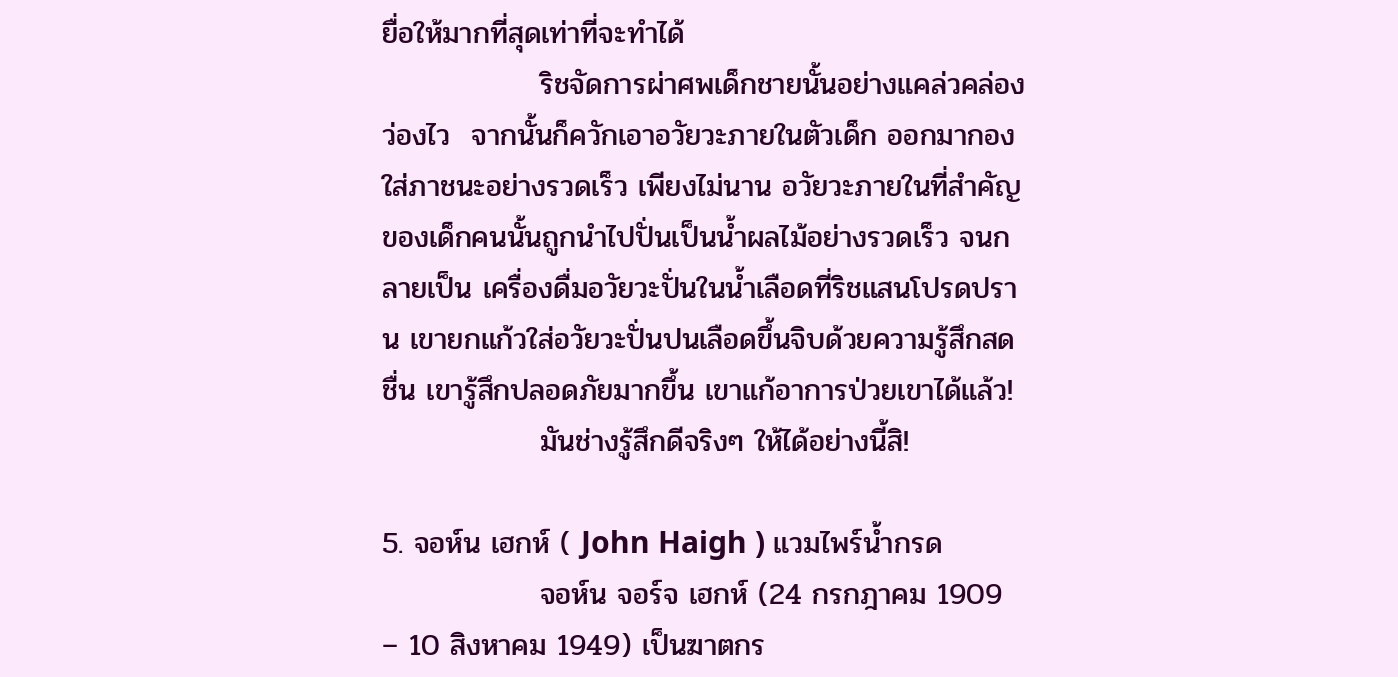ยื่อให้มากที่สุดเท่าที่จะทำได้
               ริชจัดการผ่าศพเด็กชายนั้นอย่างแคล่วคล่องว่องไว  จากนั้นก็ควักเอาอวัยวะภายในตัวเด็ก ออกมากองใส่ภาชนะอย่างรวดเร็ว เพียงไม่นาน อวัยวะภายในที่สำคัญของเด็กคนนั้นถูกนำไปปั่นเป็นน้ำผลไม้อย่างรวดเร็ว จนกลายเป็น เครื่องดื่มอวัยวะปั่นในน้ำเลือดที่ริชแสนโปรดปราน เขายกแก้วใส่อวัยวะปั่นปนเลือดขึ้นจิบด้วยความรู้สึกสดชื่น เขารู้สึกปลอดภัยมากขึ้น เขาแก้อาการป่วยเขาได้แล้ว!
               มันช่างรู้สึกดีจริงๆ ให้ได้อย่างนี้สิ!

5. จอห์น เฮกห์ ( John Haigh ) แวมไพร์น้ำกรด
               จอห์น จอร์จ เฮกห์ (24 กรกฎาคม 1909 – 10 สิงหาคม 1949) เป็นฆาตกร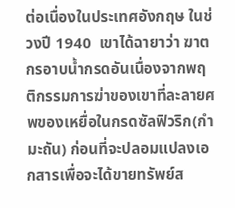ต่อเนื่องในประเทศอังกฤษ ในช่วงปี 1940  เขาได้ฉายาว่า ฆาตกรอาบน้ำกรดอันเนื่องจากพฤติกรรมการฆ่าของเขาที่ละลายศพของเหยื่อในกรดซัลฟิวริก(กำมะถัน) ก่อนที่จะปลอมแปลงเอกสารเพื่อจะได้ขายทรัพย์ส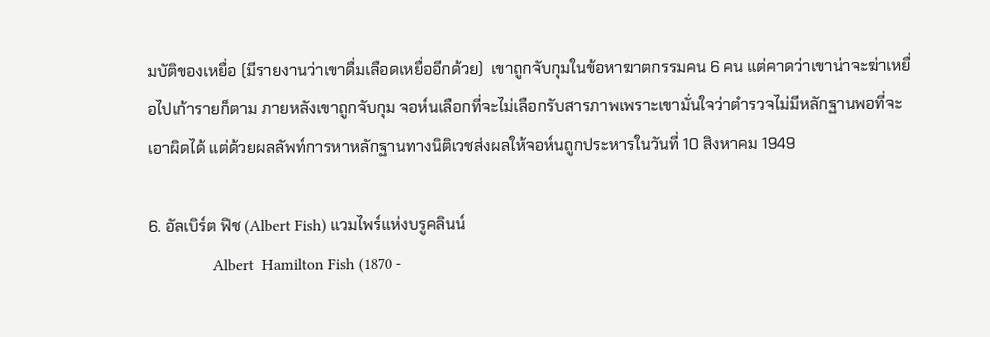มบัติของเหยื่อ (มีรายงานว่าเขาดื่มเลือดเหยื่ออีกด้วย)  เขาถูกจับกุมในข้อหาฆาตกรรมคน 6 คน แต่คาดว่าเขาน่าจะฆ่าเหยื่อไปเก้ารายก็ตาม ภายหลังเขาถูกจับกุม จอห์นเลือกที่จะไม่เลือกรับสารภาพเพราะเขามั่นใจว่าตำรวจไม่มีหลักฐานพอที่จะเอาผิดได้ แต่ด้วยผลลัพท์การหาหลักฐานทางนิติเวชส่งผลให้จอห์นถูกประหารในวันที่ 10 สิงหาคม 1949

6. อัลเบิร์ต ฟิช (Albert Fish) แวมไพร์แห่งบรูคลินน์
                Albert  Hamilton Fish (1870 -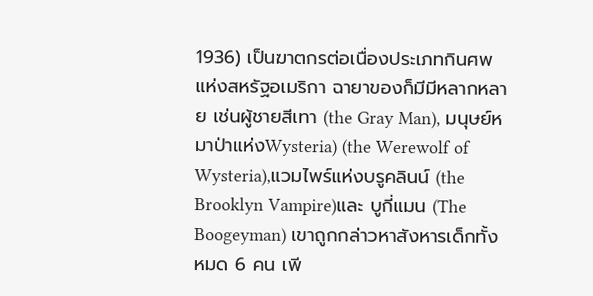1936) เป็นฆาตกรต่อเนื่องประเภทกินศพแห่งสหรัฐอเมริกา ฉายาของก็มีมีหลากหลาย เช่นผู้ชายสีเทา (the Gray Man), มนุษย์หมาป่าแห่งWysteria) (the Werewolf of Wysteria),แวมไพร์แห่งบรูคลินน์ (the Brooklyn Vampire)และ บูกี่แมน (The Boogeyman) เขาถูกกล่าวหาสังหารเด็กทั้งหมด 6 คน เพี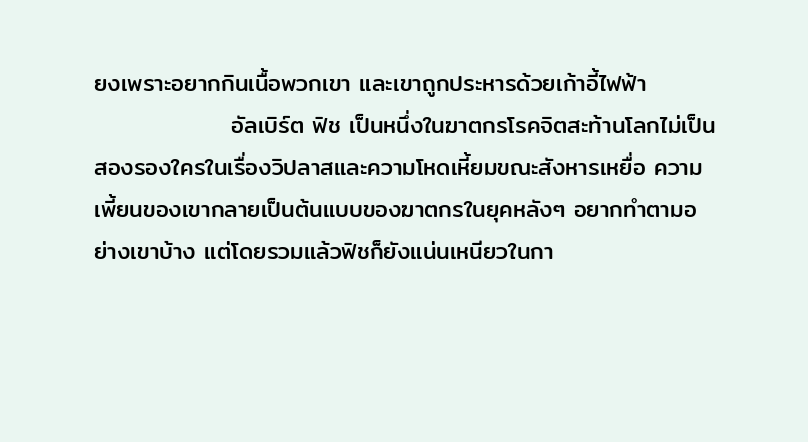ยงเพราะอยากกินเนื้อพวกเขา และเขาถูกประหารด้วยเก้าอี้ไฟฟ้า
                อัลเบิร์ต ฟิช เป็นหนึ่งในฆาตกรโรคจิตสะท้านโลกไม่เป็นสองรองใครในเรื่องวิปลาสและความโหดเหี้ยมขณะสังหารเหยื่อ ความเพี้ยนของเขากลายเป็นต้นแบบของฆาตกรในยุคหลังๆ อยากทำตามอย่างเขาบ้าง แต่โดยรวมแล้วฟิชก็ยังแน่นเหนียวในกา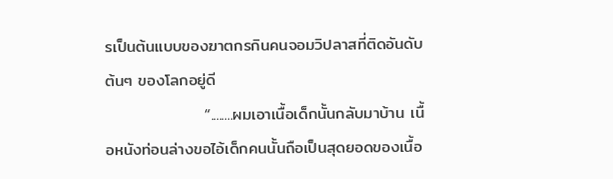รเป็นต้นแบบของฆาตกรกินคนจอมวิปลาสที่ติดอันดับต้นๆ ของโลกอยู่ดี
                 “........ผมเอาเนื้อเด็กนั้นกลับมาบ้าน เนื้อหนังท่อนล่างขอไอ้เด็กคนนั้นถือเป็นสุดยอดของเนื้อ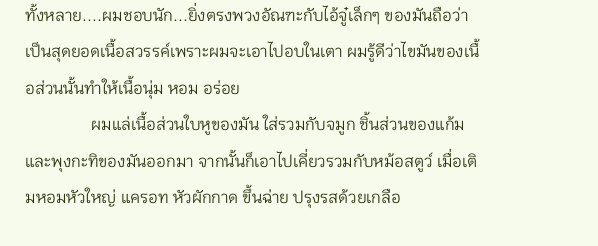ทั้งหลาย....ผมชอบนัก...ยิ่งตรงพวงอัณฑะกับไอ้จู๋เล็กๆ ของมันถือว่าเป็นสุดยอดเนื้อสวรรค์เพราะผมจะเอาไปอบในเตา ผมรู้ดีว่าไขมันของเนื้อส่วนนั้นทำให้เนื้อนุ่ม หอม อร่อย
                ผมแล่เนื้อส่วนใบหูของมัน ใส่รวมกับจมูก ชิ้นส่วนของแก้มและพุงกะทิของมันออกมา จากนั้นก็เอาไปเคี่ยวรวมกับหม้อสตูว์ เมื่อเติมหอมหัวใหญ่ แครอท หัวผักกาด ขึ้นฉ่าย ปรุงรสด้วยเกลือ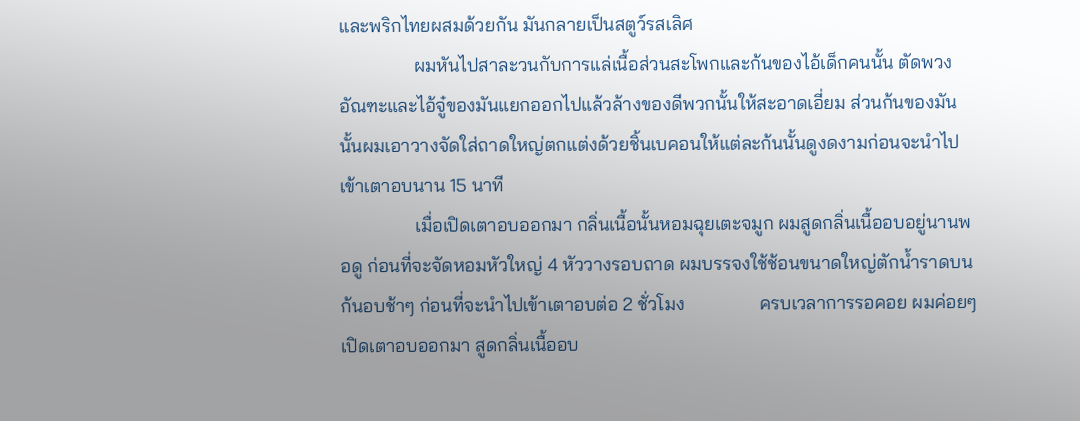และพริกไทยผสมด้วยกัน มันกลายเป็นสตูว์รสเลิศ
                ผมหันไปสาละวนกับการแล่เนื้อส่วนสะโพกและก้นของไอ้เด็กคนนั้น ตัดพวงอัณฑะและไอ้จู๋ของมันแยกออกไปแล้วล้างของดีพวกนั้นให้สะอาดเอี่ยม ส่วนก้นของมันนั้นผมเอาวางจัดใส่ถาดใหญ่ตกแต่งด้วยชิ้นเบคอนให้แต่ละก้นนั้นดูงดงามก่อนจะนำไปเข้าเตาอบนาน 15 นาที
                เมื่อเปิดเตาอบออกมา กลิ่นเนื้อนั้นหอมฉุยเตะจมูก ผมสูดกลิ่นเนื้ออบอยู่นานพอดู ก่อนที่จะจัดหอมหัวใหญ่ 4 หัววางรอบถาด ผมบรรจงใช้ช้อนขนาดใหญ่ตักน้ำราดบนก้นอบช้าๆ ก่อนที่จะนำไปเข้าเตาอบต่อ 2 ชั่วโมง                ครบเวลาการรอคอย ผมค่อยๆ เปิดเตาอบออกมา สูดกลิ่นเนื้ออบ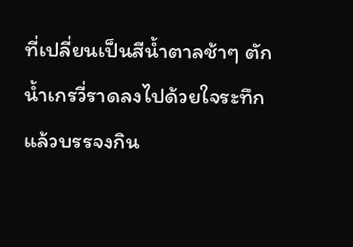ที่เปลี่ยนเป็นสีน้ำตาลช้าๆ ตักน้ำเกรวี่ราดลงไปด้วยใจระทึก แล้วบรรจงกิน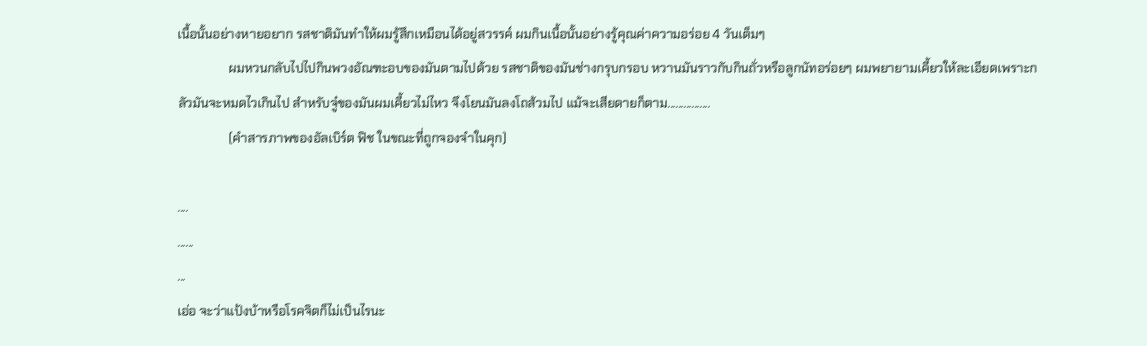เนื้อนั้นอย่างหายอยาก รสชาติมันทำให้ผมรู้สึกเหมือนได้อยู่สวรรค์ ผมกินเนื้อนั้นอย่างรู้คุณค่าความอร่อย 4 วันเต็มๆ
                ผมหวนกลับไปไปกินพวงอัณฑะอบของมันตามไปด้วย รสชาติของมันช่างกรุบกรอบ หวานมันราวกับกินถั่วหรือลูกนัทอร่อยๆ ผมพยายามเคี้ยวให้ละเอียดเพราะกลัวมันจะหมดไวเกินไป สำหรับจู๋ของมันผมเคี้ยวไม่ไหว จึงโยนมันลงโถส้วมไป แม้จะเสียดายก็ตาม................
                (คำสารภาพของอัลเบิร์ต ฟิช ในขณะที่ถูกจองจำในคุก)

....
......
...
เอ่อ จะว่าแป้งบ้าหรือโรคจิตก็ไม่เป็นไรนะ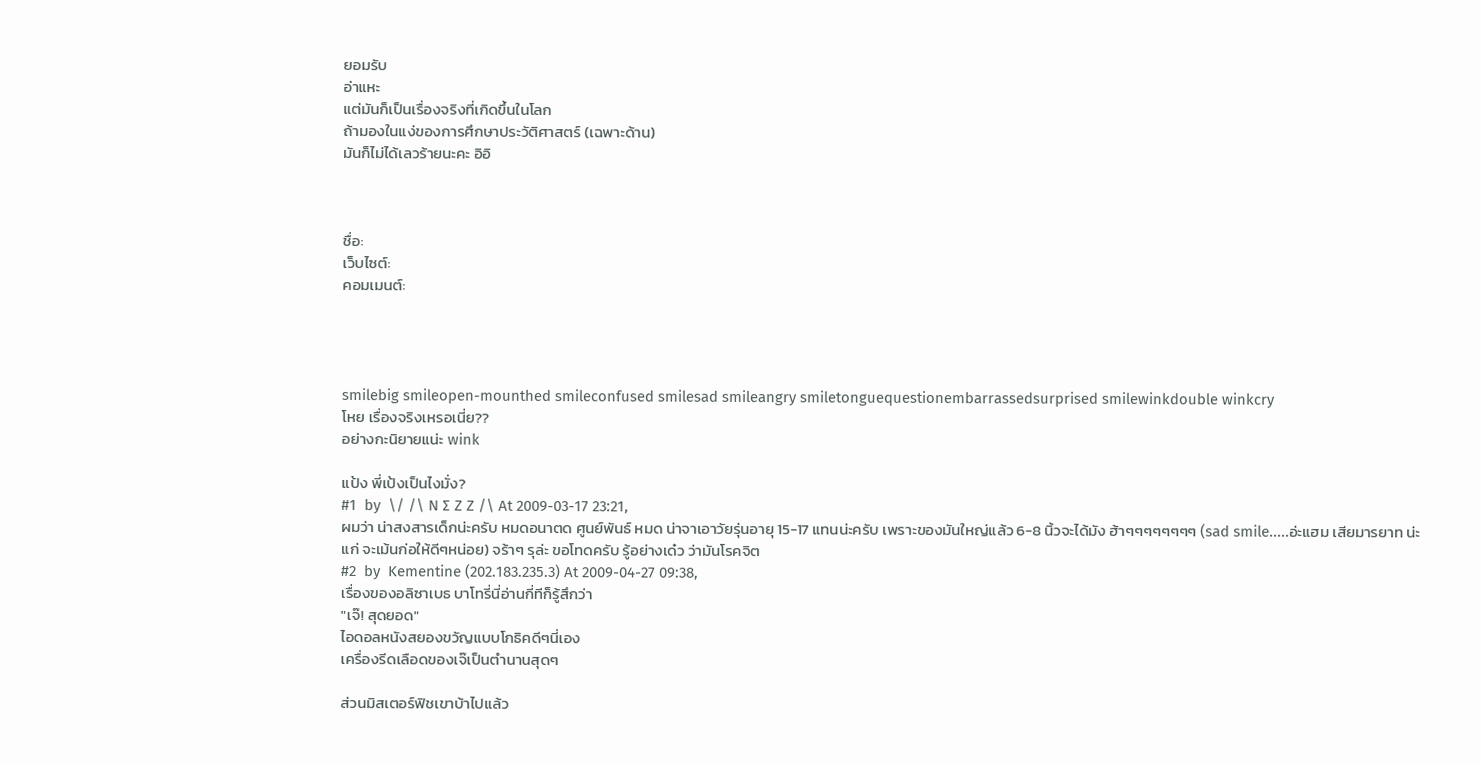ยอมรับ
อ่าแหะ
แต่มันก็เป็นเรื่องจริงที่เกิดขึ้นในโลก
ถ้ามองในแง่ของการศึกษาประวัติศาสตร์ (เฉพาะด้าน)
มันก็ไม่ได้เลวร้ายนะคะ อิอิ



ชื่อ:
เว็บไซต์:
คอมเมนต์:




smilebig smileopen-mounthed smileconfused smilesad smileangry smiletonguequestionembarrassedsurprised smilewinkdouble winkcry
โหย เรื่องจริงเหรอเนี่ย??
อย่างกะนิยายแน่ะ wink

แป้ง พี่เป้งเป็นไงมั่ง?
#1  by  \/ /\ N ∑ Z Z /\ At 2009-03-17 23:21,
ผมว่า น่าสงสารเด็กน่ะครับ หมดอนาตด ศูนย์พันธ์ หมด น่าจาเอาวัยรุ่นอายุ 15-17 แทนน่ะครับ เพราะของมันใหญ่แล้ว 6-8 นิ้วจะได้มัง ฮ้าๆๆๆๆๆๆๆๆ (sad smile.....อ่ะแฮม เสียมารยาท น่ะแก่ จะเม้นก่อให้ดีๆหน่อย) จร้าๆ รุล่ะ ขอโทดครับ รู้อย่างเด๋ว ว่ามันโรคจิต
#2  by  Kementine (202.183.235.3) At 2009-04-27 09:38,
เรื่องของอลิซาเบธ บาโทรี่นี่อ่านกี่ทีก็รู้สึกว่า
"เจ๊! สุดยอด"
ไอดอลหนังสยองขวัญแบบโกธิคดีๆนี่เอง
เครื่องรีดเลือดของเจ๊เป็นตำนานสุดๆ

ส่วนมิสเตอร์ฟิชเขาบ้าไปแล้ว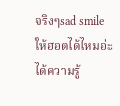จริงๆsad smile
ให้ฮอตได้ไหมอ่ะ ได้ความรู้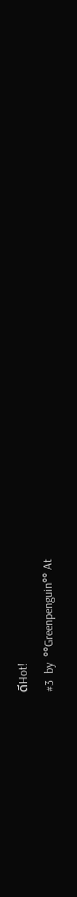ดีHot!
#3  by  °°Greenpenguin°° At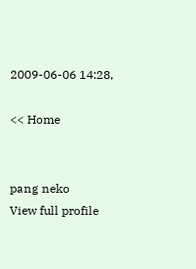2009-06-06 14:28,

<< Home


pang neko
View full profile